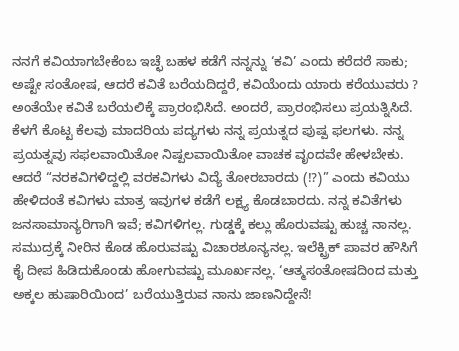ನನಗೆ ಕವಿಯಾಗಬೇಕೆಂಬ ಇಚ್ಛೆ ಬಹಳ ಕಡೆಗೆ ನನ್ನನ್ನು ‘ಕವಿ’ ಎಂದು ಕರೆದರೆ ಸಾಕು; ಅಷ್ಟೇ ಸಂತೋಷ, ಆದರೆ ಕವಿತೆ ಬರೆಯದಿದ್ದರೆ, ಕವಿಯೆಂದು ಯಾರು ಕರೆಯುವರು ? ಅಂತೆಯೇ ಕವಿತೆ ಬರೆಯಲಿಕ್ಕೆ ಪ್ರಾರಂಭಿಸಿದೆ. ಅಂದರೆ, ಪ್ರಾರಂಭಿಸಲು ಪ್ರಯತ್ನಿಸಿದೆ. ಕೆಳಗೆ ಕೊಟ್ಟ ಕೆಲವು ಮಾದರಿಯ ಪದ್ಯಗಳು ನನ್ನ ಪ್ರಯತ್ನದ ಪುಷ್ಪ ಫಲಗಳು. ನನ್ನ ಪ್ರಯತ್ನವು ಸಫಲವಾಯಿತೋ ನಿಷ್ಪಲವಾಯಿತೋ ವಾಚಕ ವೃಂದವೇ ಹೇಳಬೇಕು.
ಆದರೆ “ನರಕವಿಗಳಿದ್ದಲ್ಲಿ ವರಕವಿಗಳು ವಿದ್ಯೆ ತೋರಬಾರದು (!?)” ಎಂದು ಕವಿಯು ಹೇಳಿದಂತೆ ಕವಿಗಳು ಮಾತ್ರ ಇವುಗಳ ಕಡೆಗೆ ಲಕ್ಷ್ಯ ಕೊಡಬಾರದು. ನನ್ನ ಕವಿತೆಗಳು ಜನಸಾಮಾನ್ಯರಿಗಾಗಿ ಇವೆ; ಕವಿಗಳಿಗಲ್ಲ. ಗುಡ್ಡಕ್ಕೆ ಕಲ್ಲು ಹೊರುವಷ್ಟು ಹುಚ್ಚ ನಾನಲ್ಲ. ಸಮುದ್ರಕ್ಕೆ ನೀರಿನ ಕೊಡ ಹೊರುವಷ್ಟು ವಿಚಾರಶೂನ್ಯನಲ್ಲ. ಇಲೆಕ್ಟ್ರಿಕ್ ಪಾವರ ಹೌಸಿಗೆ ಕೈ ದೀಪ ಹಿಡಿದುಕೊಂಡು ಹೋಗುವಷ್ಟು ಮೂರ್ಖನಲ್ಲ. ‘ಆತ್ಮಸಂತೋಷದಿಂದ ಮತ್ತು ಅಕ್ಕಲ ಹುಷಾರಿಯಿಂದ’ ಬರೆಯುತ್ತಿರುವ ನಾನು ಜಾಣನಿದ್ದೇನೆ!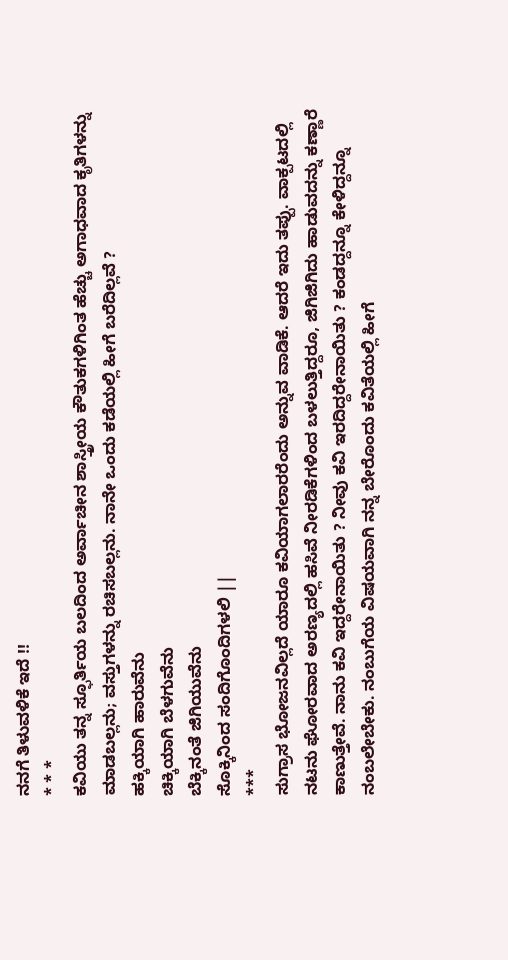ನನಗೆ ತಿಳುವಳಿಕೆ ಇದೆ !!
* * *
ಕವಿಯು ತನ್ನ ಸ್ಫೂರ್ತಿಯ ಬಲದಿಂದ ಅರ್ವಾಚೀನ ಶಾಸ್ತ್ರೀಯ ಕೌತುಕಗಳಿಗಿಂತ ಹೆಚ್ಚು ಅಗಾಧವಾದ ಕೃತಿಗಳನ್ನು ಮಾಡಬಲ್ಲನು; ವಸ್ತುಗಳನ್ನು ರಚಿಸಬಲ್ಲನು. ನಾನೇ ಒಂದು ಕಡೆಯಲ್ಲಿ ಹೀಗೆ ಬರೆದಿಲ್ಲವೆ ?
ಹಕ್ಕಿಯಾಗಿ ಹಾರುವೆನು
ಚಿಕ್ಕಿಯಾಗಿ ಬೆಳಗುವೆನು
ಬೆಕ್ಕಿನಂತೆ ಜಿಗಿಯುವೆನು
ಸೊಕ್ಕಿನಿಂದ ಸಂದಿಗೊಂದಿಗಳಲಿ ||
***
ಸುಗ್ರಾಸ ಭೋಜನವಿಲ್ಲದೆ ಯಾರೂ ಕವಿಯಾಗಲಾರರೆಂದು ಅನ್ನುವ ವಾಡಿಕೆ. ಆದರೆ ಇದು ತಪ್ಪು. ವಾಕ್ಪಟದಲ್ಲಿ ನಟನು ಘೋರವಾದ ಅರಣ್ಯದಲ್ಲಿ ಹಸಿವೆ ನೀರಡಿಕೆಗಳಿಂದ ಬಳಲುತ್ತಿದ್ದರೂ, ಜಿಗಿಜಿಗಿದು ಹಾಡುವದನ್ನು ಕಣ್ಣಾರೆ ಕಾಣುತ್ತೇವೆ. ನಾನು ಕವಿ ಇದ್ದರೇನಾಯಿತು ? ನೀವು ಕವಿ ಇರದಿದ್ದರೇನಾಯಿತು ? ಕಂಡದ್ದನ್ನೂ ಕೇಳಿದ್ದನ್ನೂ ನಂಬಲೇಬೇಕು. ನಂಬುಗೆಯ ವಿಷಯವಾಗಿ ನನ್ನ ಬೇರೊಂದು ಕವಿತೆಯಲ್ಲಿ ಹೀಗೆ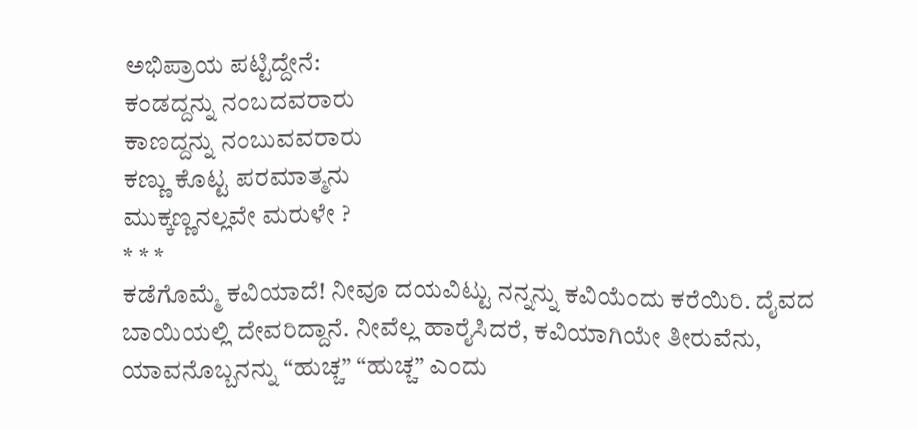ಅಭಿಪ್ರಾಯ ಪಟ್ಟಿದ್ದೇನೆ:
ಕಂಡದ್ದನ್ನು ನಂಬದವರಾರು
ಕಾಣದ್ದನ್ನು ನಂಬುವವರಾರು
ಕಣ್ಣು ಕೊಟ್ಟ ಪರಮಾತ್ಮನು
ಮುಕ್ಕಣ್ಣನಲ್ಲವೇ ಮರುಳೇ ?
* * *
ಕಡೆಗೊಮ್ಮೆ ಕವಿಯಾದೆ! ನೀವೂ ದಯವಿಟ್ಟು ನನ್ನನ್ನು ಕವಿಯೆಂದು ಕರೆಯಿರಿ. ದೈವದ ಬಾಯಿಯಲ್ಲಿ ದೇವರಿದ್ದಾನೆ. ನೀವೆಲ್ಲ ಹಾರೈಸಿದರೆ, ಕವಿಯಾಗಿಯೇ ತೀರುವೆನು, ಯಾವನೊಬ್ಬನನ್ನು “ಹುಚ್ಚ” “ಹುಚ್ಚ” ಎಂದು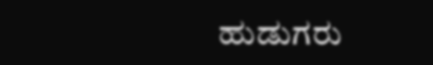ಹುಡುಗರು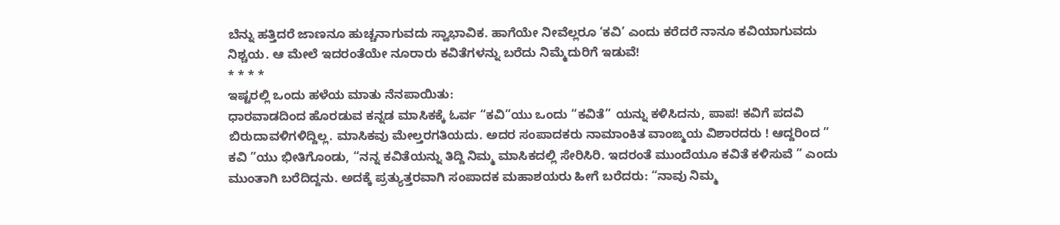ಬೆನ್ನು ಹತ್ತಿದರೆ ಜಾಣನೂ ಹುಚ್ಚನಾಗುವದು ಸ್ವಾಭಾವಿಕ. ಹಾಗೆಯೇ ನೀವೆಲ್ಲರೂ ‘ಕವಿ’ ಎಂದು ಕರೆದರೆ ನಾನೂ ಕವಿಯಾಗುವದು ನಿಶ್ಚಯ. ಆ ಮೇಲೆ ಇದರಂತೆಯೇ ನೂರಾರು ಕವಿತೆಗಳನ್ನು ಬರೆದು ನಿಮ್ಮೆದುರಿಗೆ ಇಡುವೆ!
* * * *
ಇಷ್ಟರಲ್ಲಿ ಒಂದು ಹಳೆಯ ಮಾತು ನೆನಪಾಯಿತು:
ಧಾರವಾಡದಿಂದ ಹೊರಡುವ ಕನ್ನಡ ಮಾಸಿಕಕ್ಕೆ ಓರ್ವ “ಕವಿ”ಯು ಒಂದು “ಕವಿತೆ” ಯನ್ನು ಕಳಿಸಿದನು, ಪಾಪ! ಕವಿಗೆ ಪದವಿ ಬಿರುದಾವಳಿಗಳಿದ್ದಿಲ್ಲ. ಮಾಸಿಕವು ಮೇಲ್ತರಗತಿಯದು. ಅದರ ಸಂಪಾದಕರು ನಾಮಾಂಕಿತ ವಾಂಙ್ಮಯ ವಿಶಾರದರು ! ಆದ್ದರಿಂದ ” ಕವಿ ”ಯು ಭೀತಿಗೊಂಡು, “ನನ್ನ ಕವಿತೆಯನ್ನು ತಿದ್ದಿ ನಿಮ್ಮ ಮಾಸಿಕದಲ್ಲಿ ಸೇರಿಸಿರಿ. ಇದರಂತೆ ಮುಂದೆಯೂ ಕವಿತೆ ಕಳಿಸುವೆ ” ಎಂದು ಮುಂತಾಗಿ ಬರೆದಿದ್ದನು. ಅದಕ್ಕೆ ಪ್ರತ್ಯುತ್ತರವಾಗಿ ಸಂಪಾದಕ ಮಹಾಶಯರು ಹೀಗೆ ಬರೆದರು: “ನಾವು ನಿಮ್ಮ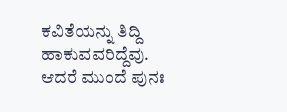ಕವಿತೆಯನ್ನು ತಿದ್ದಿ ಹಾಕುವವರಿದ್ದೆವು. ಆದರೆ ಮುಂದೆ ಪುನಃ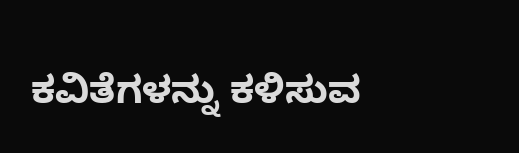ಕವಿತೆಗಳನ್ನು ಕಳಿಸುವ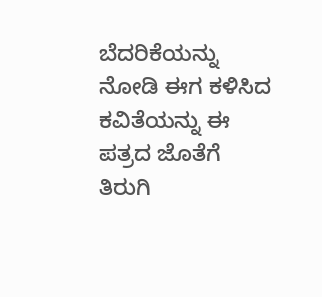ಬೆದರಿಕೆಯನ್ನು ನೋಡಿ ಈಗ ಕಳಿಸಿದ ಕವಿತೆಯನ್ನು ಈ ಪತ್ರದ ಜೊತೆಗೆ ತಿರುಗಿ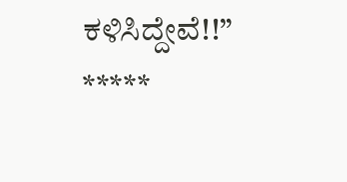ಕಳಿಸಿದ್ದೇವೆ!!”
*****